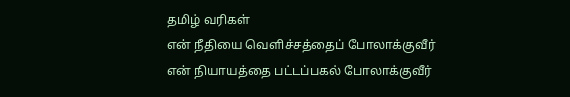தமிழ் வரிகள்
என் நீதியை வெளிச்சத்தைப் போலாக்குவீர்
என் நியாயத்தை பட்டப்பகல் போலாக்குவீர்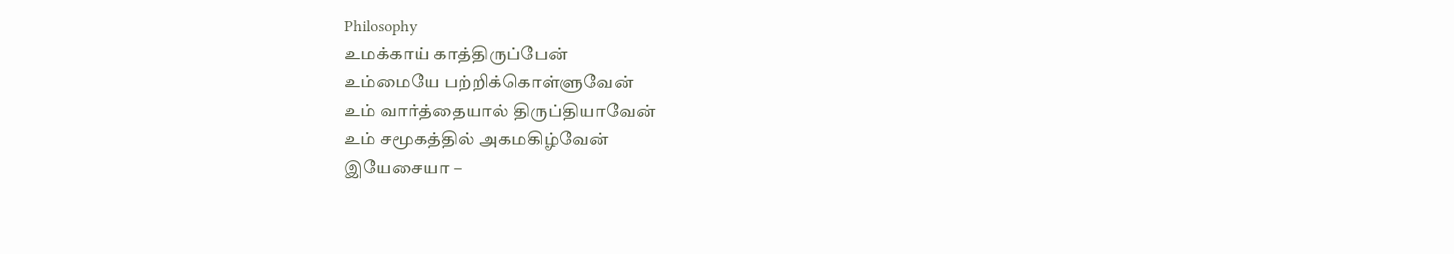Philosophy
உமக்காய் காத்திருப்பேன்
உம்மையே பற்றிக்கொள்ளுவேன்
உம் வார்த்தையால் திருப்தியாவேன்
உம் சமூகத்தில் அகமகிழ்வேன்
இயேசையா –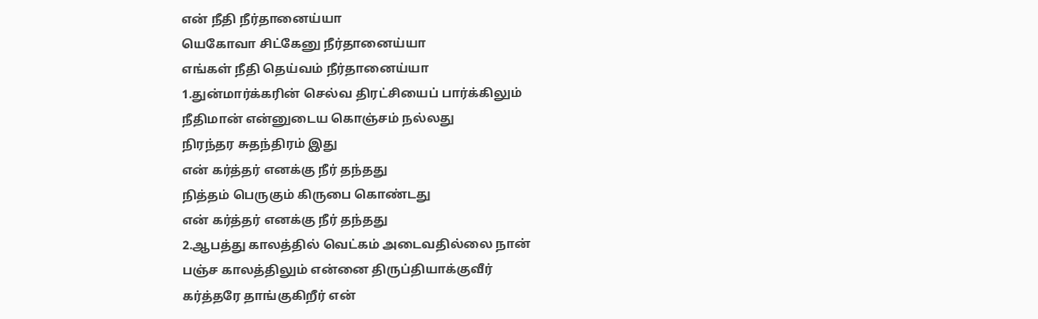என் நீதி நீர்தானைய்யா
யெகோவா சிட்கேனு நீர்தானைய்யா
எங்கள் நீதி தெய்வம் நீர்தானைய்யா
1.துன்மார்க்கரின் செல்வ திரட்சியைப் பார்க்கிலும்
நீதிமான் என்னுடைய கொஞ்சம் நல்லது
நிரந்தர சுதந்திரம் இது
என் கர்த்தர் எனக்கு நீர் தந்தது
நித்தம் பெருகும் கிருபை கொண்டது
என் கர்த்தர் எனக்கு நீர் தந்தது
2.ஆபத்து காலத்தில் வெட்கம் அடைவதில்லை நான்
பஞ்ச காலத்திலும் என்னை திருப்தியாக்குவீர்
கர்த்தரே தாங்குகிறீர் என்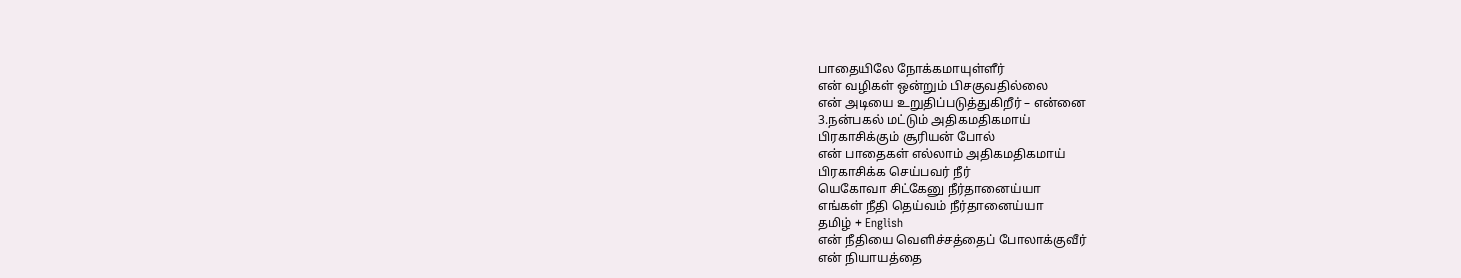பாதையிலே நோக்கமாயுள்ளீர்
என் வழிகள் ஒன்றும் பிசகுவதில்லை
என் அடியை உறுதிப்படுத்துகிறீர் – என்னை
3.நன்பகல் மட்டும் அதிகமதிகமாய்
பிரகாசிக்கும் சூரியன் போல்
என் பாதைகள் எல்லாம் அதிகமதிகமாய்
பிரகாசிக்க செய்பவர் நீர்
யெகோவா சிட்கேனு நீர்தானைய்யா
எங்கள் நீதி தெய்வம் நீர்தானைய்யா
தமிழ் + English
என் நீதியை வெளிச்சத்தைப் போலாக்குவீர்
என் நியாயத்தை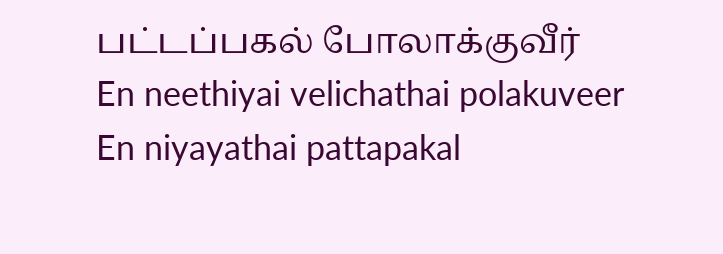பட்டப்பகல் போலாக்குவீர்
En neethiyai velichathai polakuveer
En niyayathai pattapakal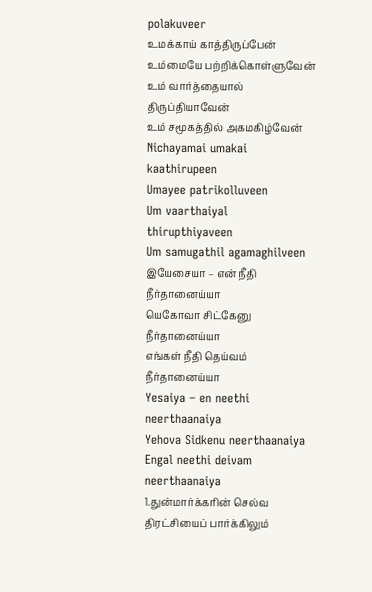polakuveer
உமக்காய் காத்திருப்பேன்
உம்மையே பற்றிக்கொள்ளுவேன்
உம் வார்த்தையால் திருப்தியாவேன்
உம் சமூகத்தில் அகமகிழ்வேன்
Nichayamai umakai kaathirupeen
Umayee patrikolluveen
Um vaarthaiyal thirupthiyaveen
Um samugathil agamaghilveen
இயேசையா – என் நீதி நீர்தானைய்யா
யெகோவா சிட்கேனு நீர்தானைய்யா
எங்கள் நீதி தெய்வம் நீர்தானைய்யா
Yesaiya – en neethi neerthaanaiya
Yehova Sidkenu neerthaanaiya
Engal neethi deivam neerthaanaiya
1.துன்மார்க்கரின் செல்வ திரட்சியைப் பார்க்கிலும்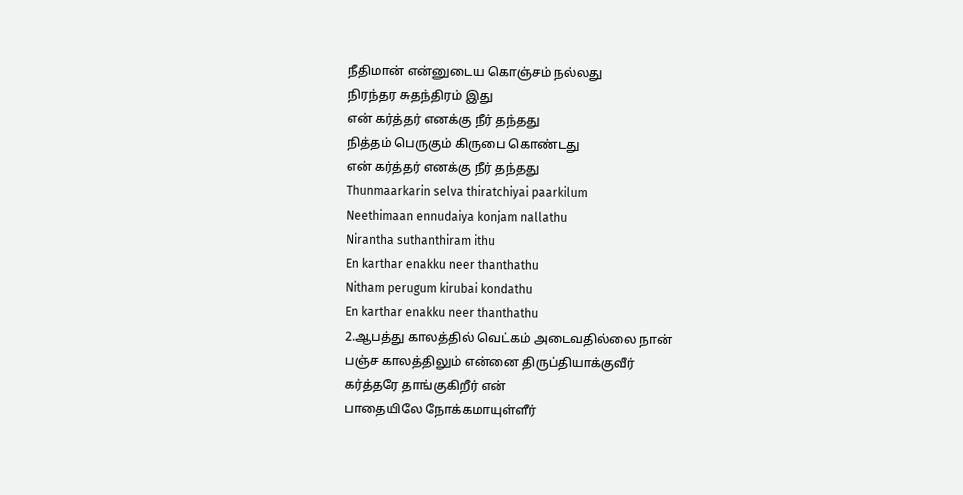நீதிமான் என்னுடைய கொஞ்சம் நல்லது
நிரந்தர சுதந்திரம் இது
என் கர்த்தர் எனக்கு நீர் தந்தது
நித்தம் பெருகும் கிருபை கொண்டது
என் கர்த்தர் எனக்கு நீர் தந்தது
Thunmaarkarin selva thiratchiyai paarkilum
Neethimaan ennudaiya konjam nallathu
Nirantha suthanthiram ithu
En karthar enakku neer thanthathu
Nitham perugum kirubai kondathu
En karthar enakku neer thanthathu
2.ஆபத்து காலத்தில் வெட்கம் அடைவதில்லை நான்
பஞ்ச காலத்திலும் என்னை திருப்தியாக்குவீர்
கர்த்தரே தாங்குகிறீர் என்
பாதையிலே நோக்கமாயுள்ளீர்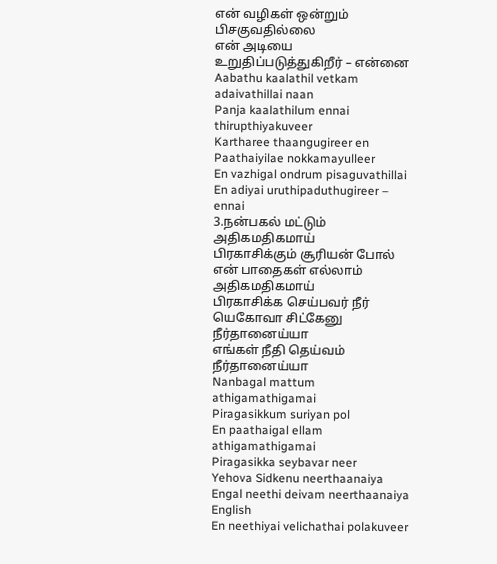என் வழிகள் ஒன்றும் பிசகுவதில்லை
என் அடியை உறுதிப்படுத்துகிறீர் – என்னை
Aabathu kaalathil vetkam adaivathillai naan
Panja kaalathilum ennai thirupthiyakuveer
Kartharee thaangugireer en
Paathaiyilae nokkamayulleer
En vazhigal ondrum pisaguvathillai
En adiyai uruthipaduthugireer – ennai
3.நன்பகல் மட்டும் அதிகமதிகமாய்
பிரகாசிக்கும் சூரியன் போல்
என் பாதைகள் எல்லாம் அதிகமதிகமாய்
பிரகாசிக்க செய்பவர் நீர்
யெகோவா சிட்கேனு நீர்தானைய்யா
எங்கள் நீதி தெய்வம் நீர்தானைய்யா
Nanbagal mattum athigamathigamai
Piragasikkum suriyan pol
En paathaigal ellam athigamathigamai
Piragasikka seybavar neer
Yehova Sidkenu neerthaanaiya
Engal neethi deivam neerthaanaiya
English
En neethiyai velichathai polakuveer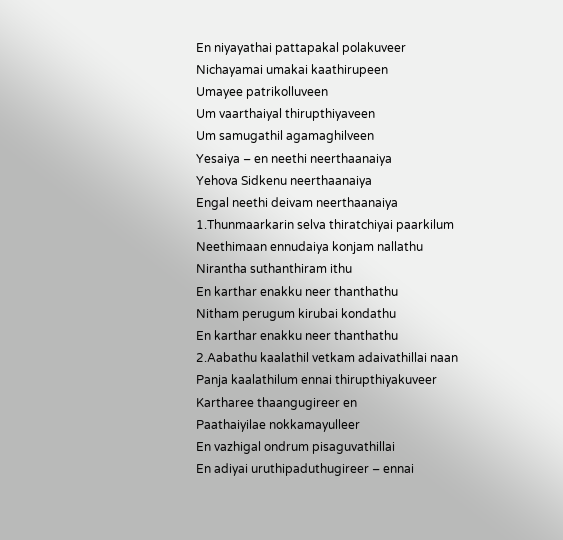En niyayathai pattapakal polakuveer
Nichayamai umakai kaathirupeen
Umayee patrikolluveen
Um vaarthaiyal thirupthiyaveen
Um samugathil agamaghilveen
Yesaiya – en neethi neerthaanaiya
Yehova Sidkenu neerthaanaiya
Engal neethi deivam neerthaanaiya
1.Thunmaarkarin selva thiratchiyai paarkilum
Neethimaan ennudaiya konjam nallathu
Nirantha suthanthiram ithu
En karthar enakku neer thanthathu
Nitham perugum kirubai kondathu
En karthar enakku neer thanthathu
2.Aabathu kaalathil vetkam adaivathillai naan
Panja kaalathilum ennai thirupthiyakuveer
Kartharee thaangugireer en
Paathaiyilae nokkamayulleer
En vazhigal ondrum pisaguvathillai
En adiyai uruthipaduthugireer – ennai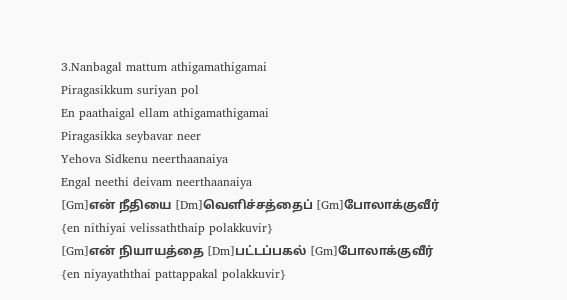3.Nanbagal mattum athigamathigamai
Piragasikkum suriyan pol
En paathaigal ellam athigamathigamai
Piragasikka seybavar neer
Yehova Sidkenu neerthaanaiya
Engal neethi deivam neerthaanaiya
[Gm]என் நீதியை [Dm]வெளிச்சத்தைப் [Gm]போலாக்குவீர்
{en nithiyai velissaththaip polakkuvir}
[Gm]என் நியாயத்தை [Dm]பட்டப்பகல் [Gm]போலாக்குவீர்
{en niyayaththai pattappakal polakkuvir}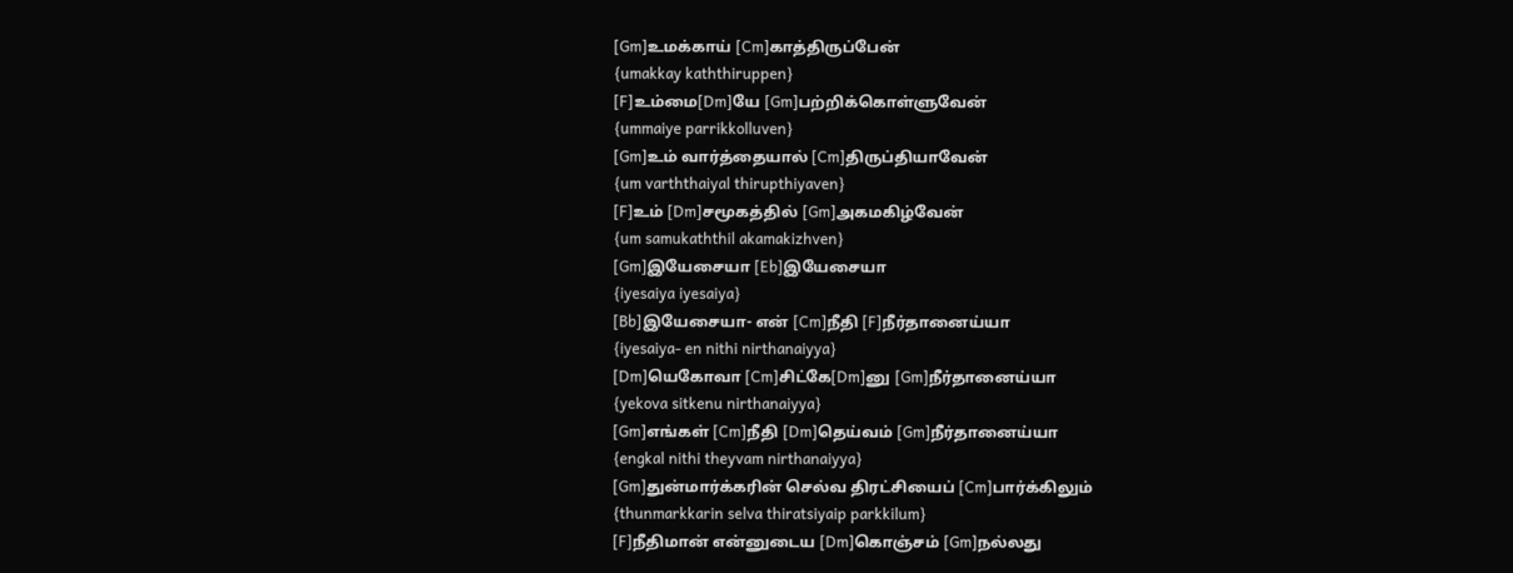[Gm]உமக்காய் [Cm]காத்திருப்பேன்
{umakkay kaththiruppen}
[F]உம்மை[Dm]யே [Gm]பற்றிக்கொள்ளுவேன்
{ummaiye parrikkolluven}
[Gm]உம் வார்த்தையால் [Cm]திருப்தியாவேன்
{um varththaiyal thirupthiyaven}
[F]உம் [Dm]சமூகத்தில் [Gm]அகமகிழ்வேன்
{um samukaththil akamakizhven}
[Gm]இயேசையா [Eb]இயேசையா
{iyesaiya iyesaiya}
[Bb]இயேசையா- என் [Cm]நீதி [F]நீர்தானைய்யா
{iyesaiya- en nithi nirthanaiyya}
[Dm]யெகோவா [Cm]சிட்கே[Dm]னு [Gm]நீர்தானைய்யா
{yekova sitkenu nirthanaiyya}
[Gm]எங்கள் [Cm]நீதி [Dm]தெய்வம் [Gm]நீர்தானைய்யா
{engkal nithi theyvam nirthanaiyya}
[Gm]துன்மார்க்கரின் செல்வ திரட்சியைப் [Cm]பார்க்கிலும்
{thunmarkkarin selva thiratsiyaip parkkilum}
[F]நீதிமான் என்னுடைய [Dm]கொஞ்சம் [Gm]நல்லது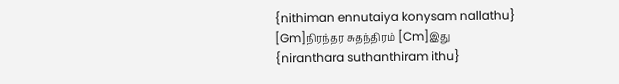{nithiman ennutaiya konysam nallathu}
[Gm]நிரந்தர சுதந்திரம் [Cm]இது
{niranthara suthanthiram ithu}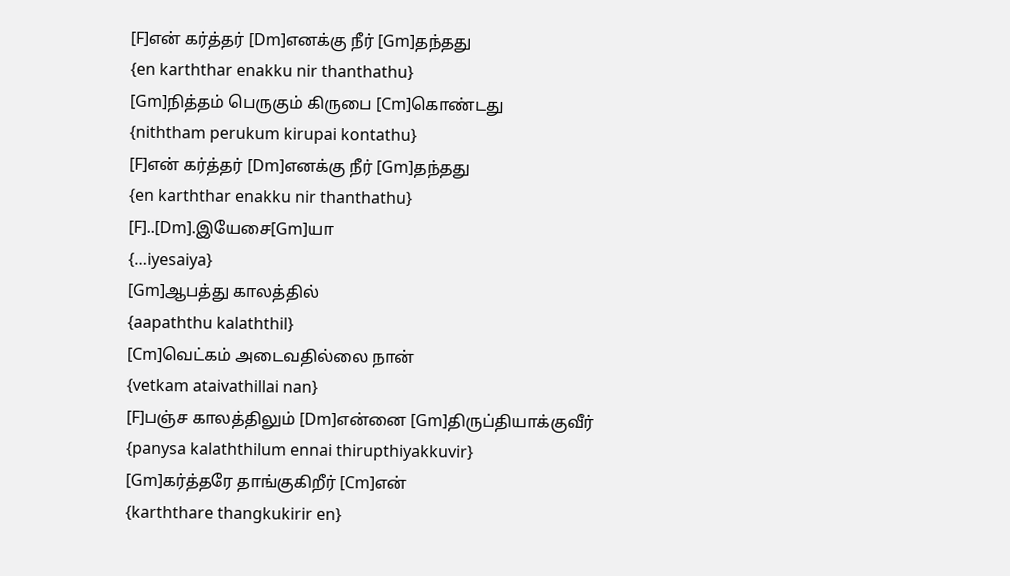[F]என் கர்த்தர் [Dm]எனக்கு நீர் [Gm]தந்தது
{en karththar enakku nir thanthathu}
[Gm]நித்தம் பெருகும் கிருபை [Cm]கொண்டது
{niththam perukum kirupai kontathu}
[F]என் கர்த்தர் [Dm]எனக்கு நீர் [Gm]தந்தது
{en karththar enakku nir thanthathu}
[F]..[Dm].இயேசை[Gm]யா
{…iyesaiya}
[Gm]ஆபத்து காலத்தில்
{aapaththu kalaththil}
[Cm]வெட்கம் அடைவதில்லை நான்
{vetkam ataivathillai nan}
[F]பஞ்ச காலத்திலும் [Dm]என்னை [Gm]திருப்தியாக்குவீர்
{panysa kalaththilum ennai thirupthiyakkuvir}
[Gm]கர்த்தரே தாங்குகிறீர் [Cm]என்
{karththare thangkukirir en}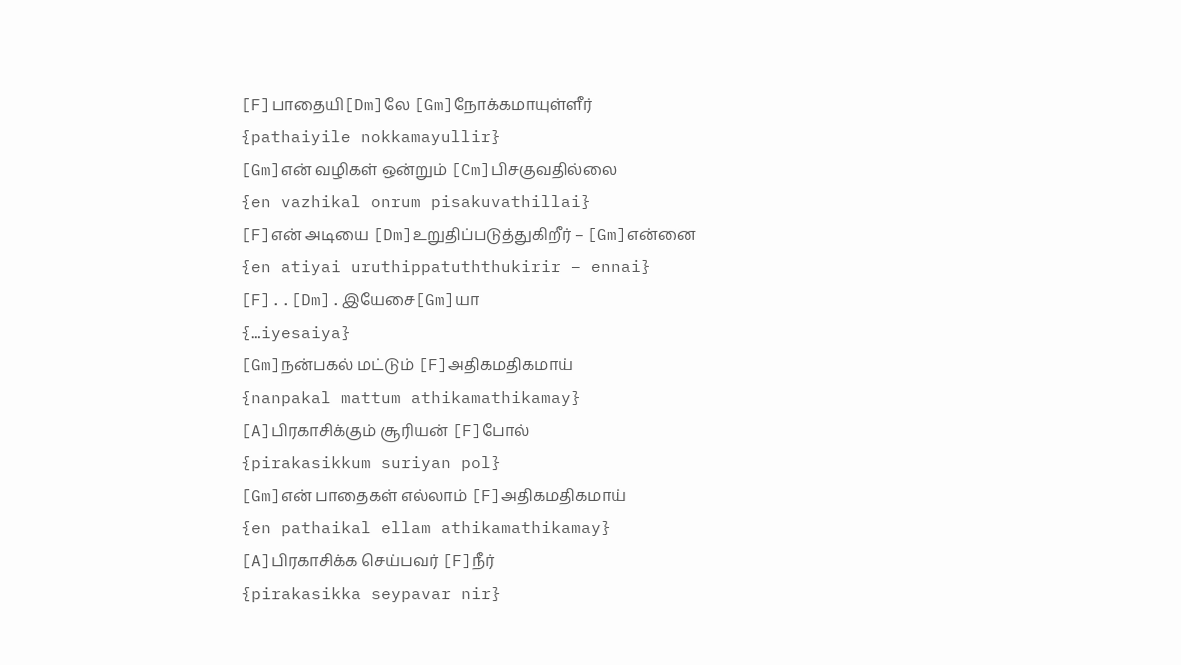[F]பாதையி[Dm]லே [Gm]நோக்கமாயுள்ளீர்
{pathaiyile nokkamayullir}
[Gm]என் வழிகள் ஒன்றும் [Cm]பிசகுவதில்லை
{en vazhikal onrum pisakuvathillai}
[F]என் அடியை [Dm]உறுதிப்படுத்துகிறீர் – [Gm]என்னை
{en atiyai uruthippatuththukirir – ennai}
[F]..[Dm].இயேசை[Gm]யா
{…iyesaiya}
[Gm]நன்பகல் மட்டும் [F]அதிகமதிகமாய்
{nanpakal mattum athikamathikamay}
[A]பிரகாசிக்கும் சூரியன் [F]போல்
{pirakasikkum suriyan pol}
[Gm]என் பாதைகள் எல்லாம் [F]அதிகமதிகமாய்
{en pathaikal ellam athikamathikamay}
[A]பிரகாசிக்க செய்பவர் [F]நீர்
{pirakasikka seypavar nir}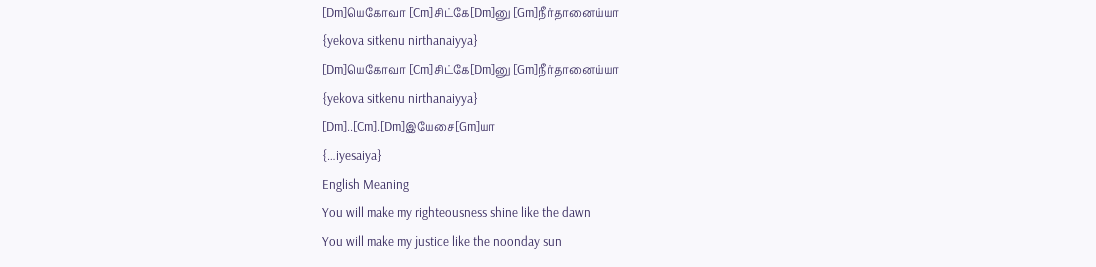[Dm]யெகோவா [Cm]சிட்கே[Dm]னு [Gm]நீர்தானைய்யா
{yekova sitkenu nirthanaiyya}
[Dm]யெகோவா [Cm]சிட்கே[Dm]னு [Gm]நீர்தானைய்யா
{yekova sitkenu nirthanaiyya}
[Dm]..[Cm].[Dm]இயேசை[Gm]யா
{…iyesaiya}
English Meaning
You will make my righteousness shine like the dawn
You will make my justice like the noonday sun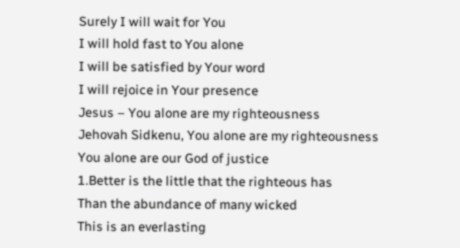Surely I will wait for You
I will hold fast to You alone
I will be satisfied by Your word
I will rejoice in Your presence
Jesus – You alone are my righteousness
Jehovah Sidkenu, You alone are my righteousness
You alone are our God of justice
1.Better is the little that the righteous has
Than the abundance of many wicked
This is an everlasting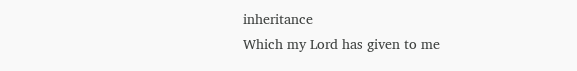inheritance
Which my Lord has given to me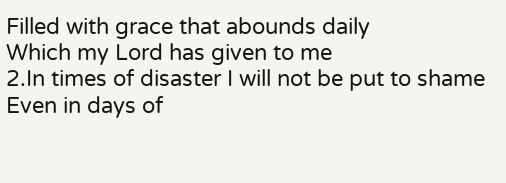Filled with grace that abounds daily
Which my Lord has given to me
2.In times of disaster I will not be put to shame
Even in days of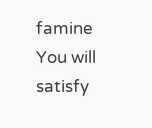famine You will satisfy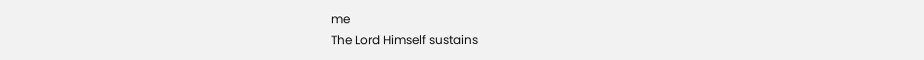me
The Lord Himself sustains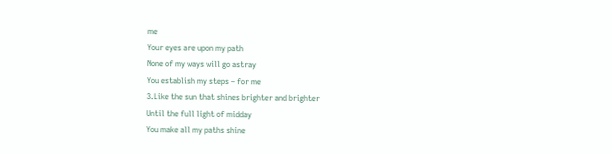me
Your eyes are upon my path
None of my ways will go astray
You establish my steps – for me
3.Like the sun that shines brighter and brighter
Until the full light of midday
You make all my paths shine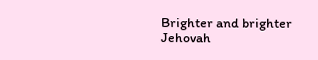Brighter and brighter
Jehovah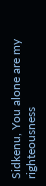Sidkenu, You alone are my righteousness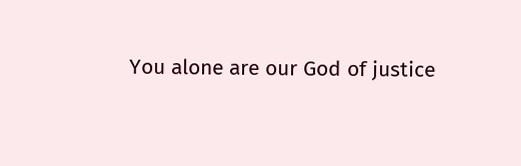You alone are our God of justice